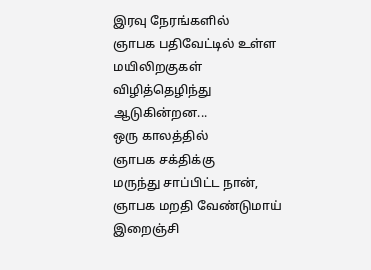இரவு நேரங்களில்
ஞாபக பதிவேட்டில் உள்ள
மயிலிறகுகள்
விழித்தெழிந்து
ஆடுகின்றன...
ஒரு காலத்தில்
ஞாபக சக்திக்கு
மருந்து சாப்பிட்ட நான்,
ஞாபக மறதி வேண்டுமாய்
இறைஞ்சி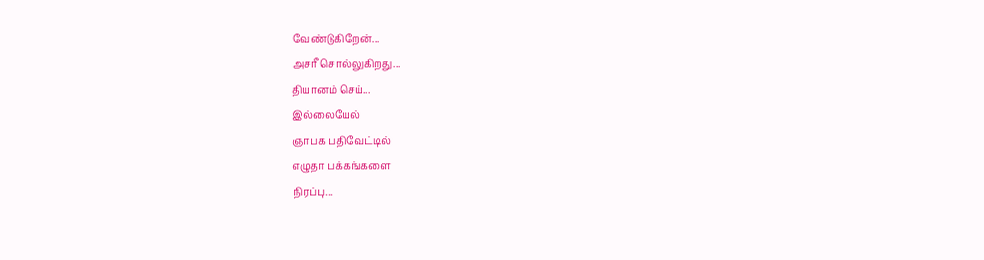வேண்டுகிறேன்...
அசரீ சொல்லுகிறது...
தியானம் செய்...
இல்லையேல்
ஞாபக பதிவேட்டில்
எழுதா பக்கங்களை
நிரப்பு...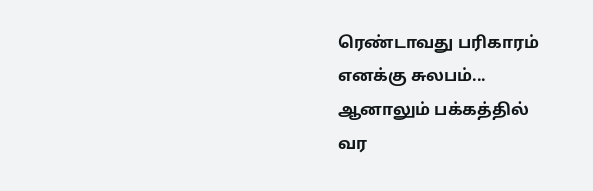ரெண்டாவது பரிகாரம்
எனக்கு சுலபம்...
ஆனாலும் பக்கத்தில்
வர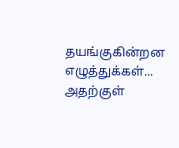தயங்குகின்றன
எழுத்துக்கள்...
அதற்குள்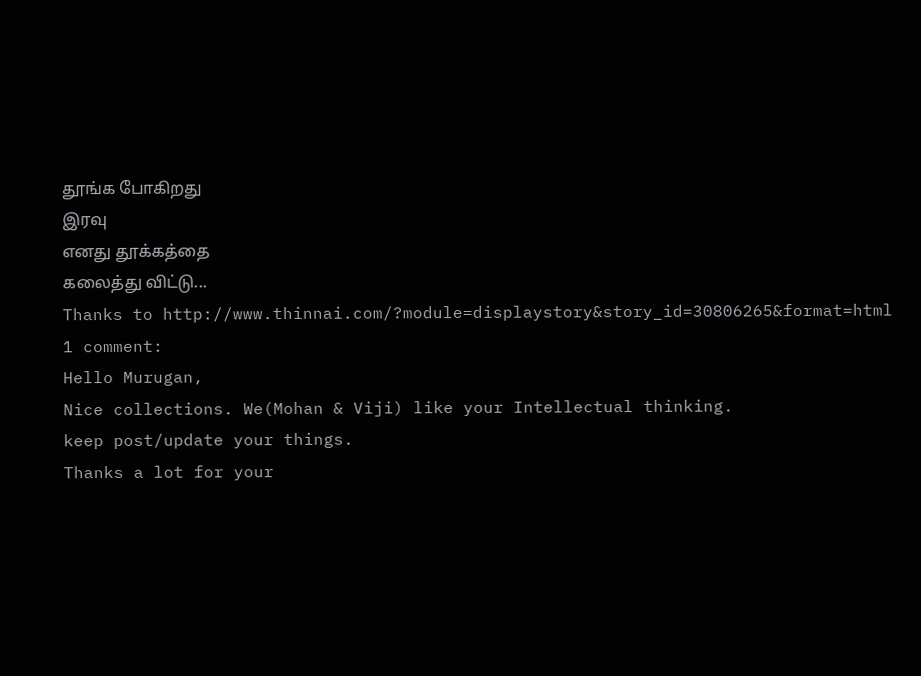தூங்க போகிறது
இரவு
எனது தூக்கத்தை
கலைத்து விட்டு...
Thanks to http://www.thinnai.com/?module=displaystory&story_id=30806265&format=html
1 comment:
Hello Murugan,
Nice collections. We(Mohan & Viji) like your Intellectual thinking.
keep post/update your things.
Thanks a lot for your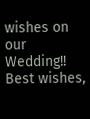wishes on our Wedding!!
Best wishes,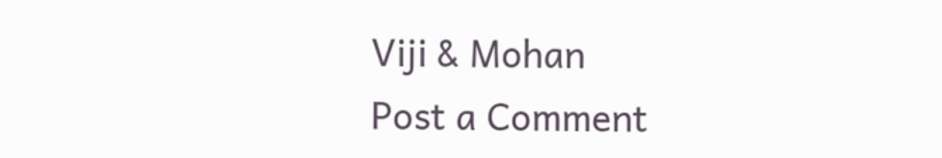Viji & Mohan
Post a Comment